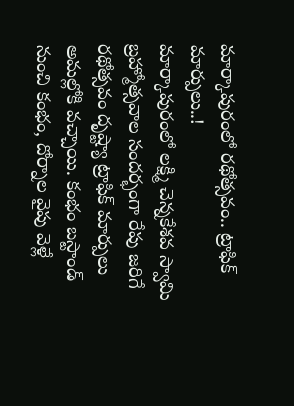మార్కాపురంలో రథోత్సవం.. ట్రాఫిక్ మార్పులు..!
మార్కాపురంలో లక్ష్మి చెన్నకేశవ స్వామి బ్రహ్మోత్సవాల సందర్భంగా రేపు జరిగే రథోత్సవం దృష్ట్యా ట్రాఫిక్ మార్పులు అమల్లోకి వచ్చాయి. కంభం బస్టాండ్ నుంచి కంభం, దోర్నాల వైపు వెళ్లే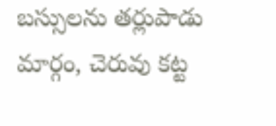బస్సులను తర్లుపాడు మార్గం, చెరువు కట్ట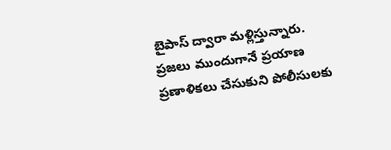బైపాస్ ద్వారా మళ్లిస్తున్నారు. ప్రజలు ముందుగానే ప్రయాణ ప్రణాళికలు చేసుకుని పోలీసులకు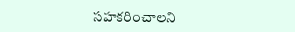సహకరించాలని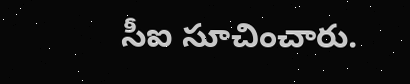సీఐ సూచించారు.